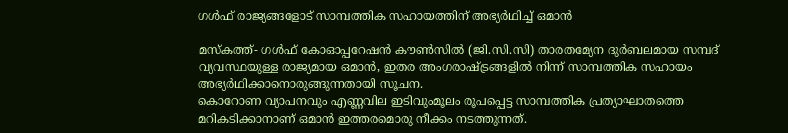ഗള്‍ഫ് രാജ്യങ്ങളോട് സാമ്പത്തിക സഹായത്തിന് അഭ്യര്‍ഥിച്ച് ഒമാന്‍

മസ്‌കത്ത്- ഗള്‍ഫ് കോഓപ്പറേഷന്‍ കൗണ്‍സില്‍ (ജി.സി.സി) താരതമ്യേന ദുര്‍ബലമായ സമ്പദ് വ്യവസ്ഥയുള്ള രാജ്യമായ ഒമാന്‍, ഇതര അംഗരാഷ്ട്രങ്ങളില്‍ നിന്ന് സാമ്പത്തിക സഹായം അഭ്യര്‍ഥിക്കാനൊരുങ്ങുന്നതായി സൂചന.
കൊറോണ വ്യാപനവും എണ്ണവില ഇടിവുംമൂലം രൂപപ്പെട്ട സാമ്പത്തിക പ്രത്യാഘാതത്തെ മറികടിക്കാനാണ് ഒമാന്‍ ഇത്തരമൊരു നീക്കം നടത്തുന്നത്.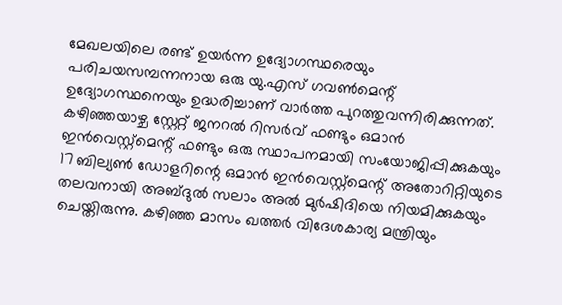മേഖലയിലെ രണ്ട് ഉയര്‍ന്ന ഉദ്യോഗസ്ഥരെയും പരിചയസമ്പന്നനായ ഒരു യു.എസ് ഗവണ്‍മെന്റ് ഉദ്യോഗസ്ഥനെയും ഉദ്ധരിച്ചാണ് വാര്‍ത്ത പുറത്തുവന്നിരിക്കുന്നത്.
കഴിഞ്ഞയാഴ്ച സ്റ്റേറ്റ് ജനറല്‍ റിസര്‍വ് ഫണ്ടും ഒമാന്‍ ഇന്‍വെസ്റ്റ്മെന്റ് ഫണ്ടും ഒരു സ്ഥാപനമായി സംയോജിപ്പിക്കുകയും 17 ബില്യണ്‍ ഡോളറിന്റെ ഒമാന്‍ ഇന്‍വെസ്റ്റ്‌മെന്റ് അതോറിറ്റിയുടെ തലവനായി അബ്ദുല്‍ സലാം അല്‍ മുര്‍ഷിദിയെ നിയമിക്കുകയും ചെയ്തിരുന്നു. കഴിഞ്ഞ മാസം ഖത്തര്‍ വിദേശകാര്യ മന്ത്രിയും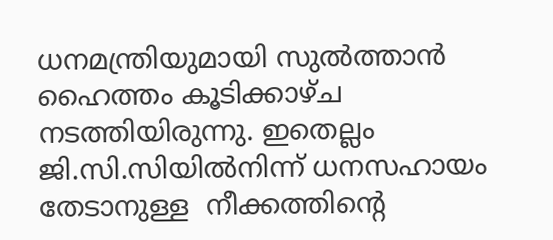ധനമന്ത്രിയുമായി സുല്‍ത്താന്‍ ഹൈത്തം കൂടിക്കാഴ്ച നടത്തിയിരുന്നു. ഇതെല്ലം ജി.സി.സിയില്‍നിന്ന് ധനസഹായം തേടാനുള്ള  നീക്കത്തിന്റെ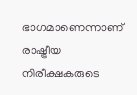ഭാഗമാണെന്നാണ് രാഷ്ട്രീയ നിരീക്ഷകരുടെ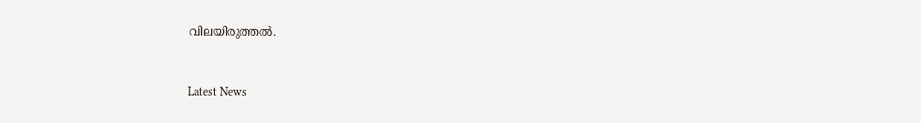വിലയിരുത്തല്‍.



Latest News